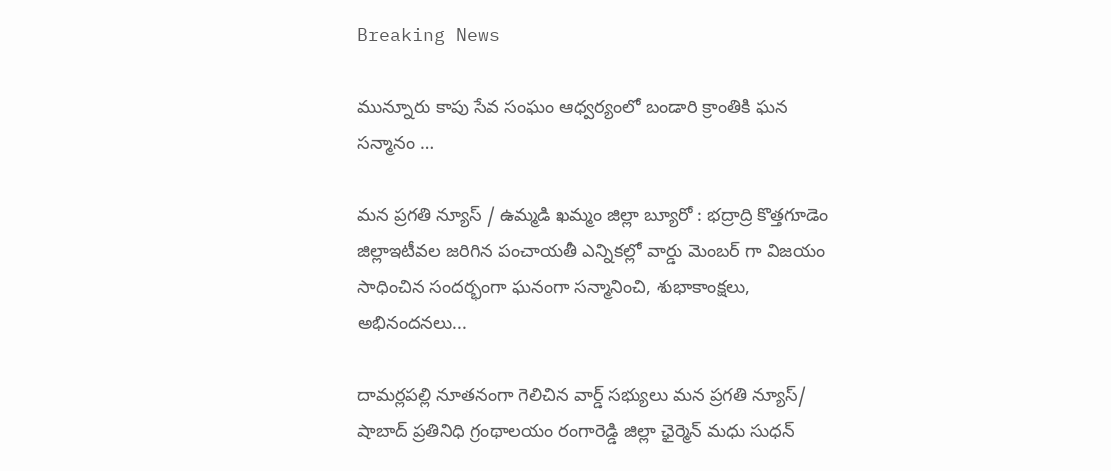Breaking News

మున్నూరు కాపు సేవ సంఘం ఆధ్వర్యంలో బండారి క్రాంతికి ఘన సన్మానం …

మన ప్రగతి న్యూస్ / ఉమ్మడి ఖమ్మం జిల్లా బ్యూరో : భద్రాద్రి కొత్తగూడెం జిల్లాఇటీవల జరిగిన పంచాయతీ ఎన్నికల్లో వార్డు మెంబర్ గా విజయం సాధించిన సందర్భంగా ఘనంగా సన్మానించి, శుభాకాంక్షలు, అభినందనలు...

దామర్లపల్లి నూతనంగా గెలిచిన వార్డ్ సభ్యులు మన ప్రగతి న్యూస్/ షాబాద్ ప్రతినిధి గ్రంథాలయం రంగారెడ్డి జిల్లా ఛైర్మెన్ మధు సుధన్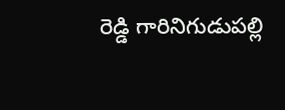రెడ్డి గారినిగుడుపల్లి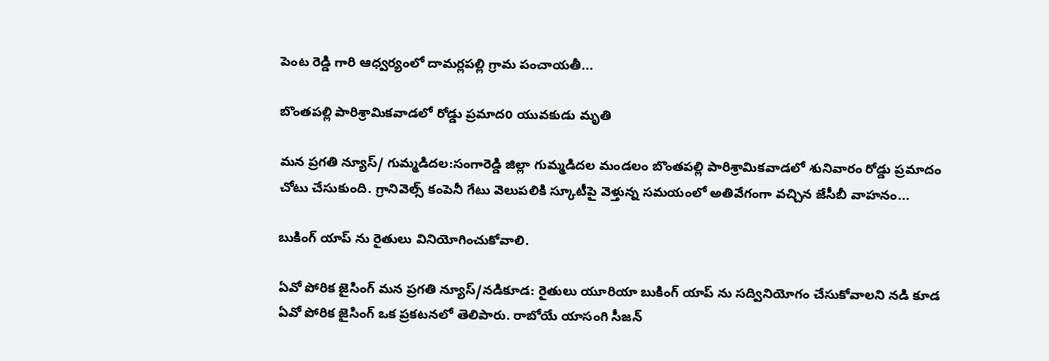పెంట రెడ్డి గారి ఆధ్వర్యంలో దామర్లపల్లి గ్రామ పంచాయతీ...

బొంతపల్లి పారిశ్రామికవాడలో రోడ్డు ప్రమాదo యువకుడు మృతి

మన ప్రగతి న్యూస్/ గుమ్మడిదల:సంగారెడ్డి జిల్లా గుమ్మడిదల మండలం బొంతపల్లి పారిశ్రామికవాడలో శునివారం రోడ్డు ప్రమాదం చోటు చేసుకుంది. గ్రానివెల్స్ కంపెనీ గేటు వెలుపలికి స్కూటీపై వెళ్తున్న సమయంలో అతివేగంగా వచ్చిన జేసీబీ వాహనం...

బుకింగ్ యాప్ ను రైతులు వినియోగించుకోవాలి.

ఏవో పోరిక జైసింగ్ మన ప్రగతి న్యూస్/నడికూడ: రైతులు యూరియా బుకింగ్ యాప్ ను సద్వినియోగం చేసుకోవాలని నడి కూడ ఏవో పోరిక జైసింగ్ ఒక ప్రకటనలో తెలిపారు. రాబోయే యాసంగి సీజన్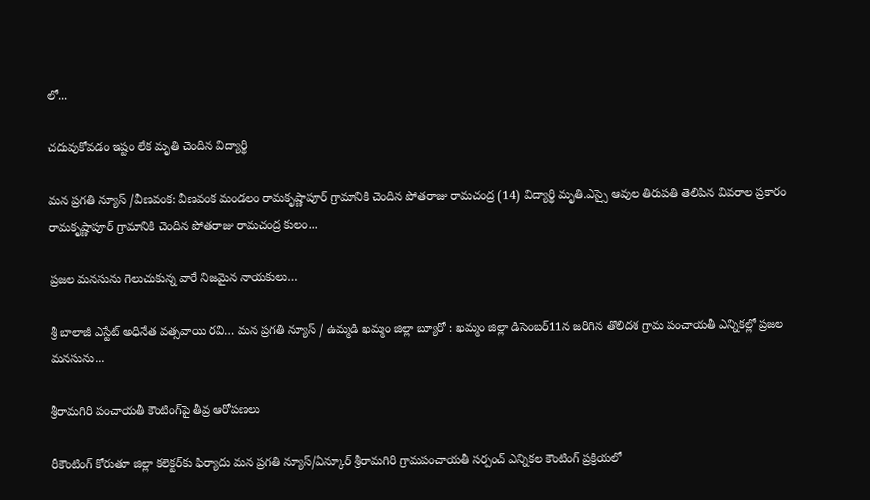లో...

చదువుకోవడం ఇష్టం లేక మృతి చెందిన విద్యార్థి

మన ప్రగతి న్యూస్ /వీణవంక: వీణవంక మండలం రామకృష్ణాపూర్ గ్రామానికి చెందిన పోతరాజు రామచంద్ర (14) విద్యార్థి మృతి.ఎస్సై ఆవుల తిరుపతి తెలిపిన వివరాల ప్రకారం రామకృష్ణాపూర్ గ్రామానికి చెందిన పోతరాజు రామచంద్ర కులం...

ప్రజల మనసును గెలుచుకున్న వారే నిజమైన నాయకులు…

శ్రీ బాలాజీ ఎస్టేట్ అధినేత వత్సవాయి రవి… మన ప్రగతి న్యూస్ / ఉమ్మడి ఖమ్మం జిల్లా బ్యూరో : ఖమ్మం జిల్లా డిసెంబర్11న జరిగిన తొలిదశ గ్రామ పంచాయతీ ఎన్నికల్లో ప్రజల మనసును...

శ్రీరామగిరి పంచాయతీ కౌంటింగ్‌పై తీవ్ర ఆరోపణలు

రీకౌంటింగ్ కోరుతూ జిల్లా కలెక్టర్‌కు ఫిర్యాదు మన ప్రగతి న్యూస్/ఏన్కూర్ శ్రీరామగిరి గ్రామపంచాయతీ సర్పంచ్ ఎన్నికల కౌంటింగ్ ప్రక్రియలో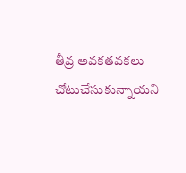తీవ్ర అవకతవకలు చోటుచేసుకున్నాయని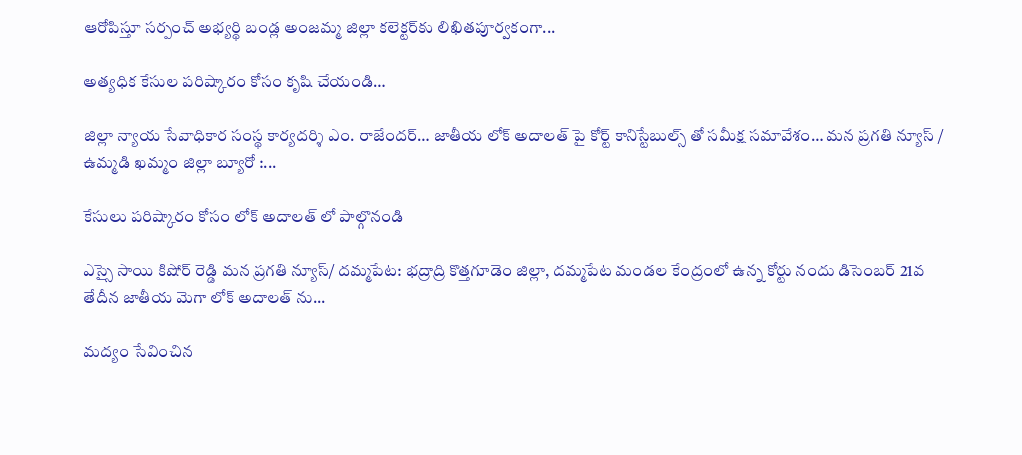ఆరోపిస్తూ సర్పంచ్ అభ్యర్థి బండ్ల అంజమ్మ జిల్లా కలెక్టర్‌కు లిఖితపూర్వకంగా...

అత్యధిక కేసుల పరిష్కారం కోసం కృషి చేయండి…

జిల్లా న్యాయ సేవాధికార సంస్థ కార్యదర్శి ఎం. రాజేందర్… జాతీయ లోక్ అదాలత్ పై కోర్ట్ కానిస్టేబుల్స్ తో సమీక్ష సమావేశం… మన ప్రగతి న్యూస్ / ఉమ్మడి ఖమ్మం జిల్లా బ్యూరో :...

కేసులు పరిష్కారం కోసం లోక్ అదాలత్ లో పాల్గొనండి

ఎస్సై సాయి కిషోర్ రెడ్డి మన ప్రగతి న్యూస్/ దమ్మపేట: భద్రాద్రి కొత్తగూడెం జిల్లా, దమ్మపేట మండల కేంద్రంలో ఉన్న కోర్టు నందు డిసెంబర్ 21వ తేదీన జాతీయ మెగా లోక్ అదాలత్ ను...

మద్యం సేవించిన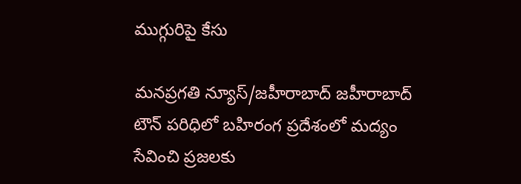ముగ్గురిపై కేసు

మనప్రగతి న్యూస్/జహీరాబాద్ జహీరాబాద్ టౌన్ పరిధిలో బహిరంగ ప్రదేశంలో మద్యం సేవించి ప్రజలకు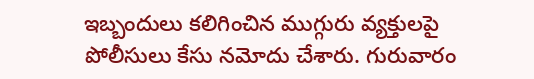ఇబ్బందులు కలిగించిన ముగ్గురు వ్యక్తులపై పోలీసులు కేసు నమోదు చేశారు. గురువారం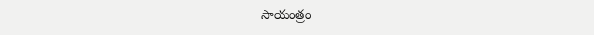సాయంత్రం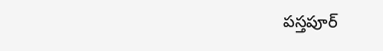పస్తపూర్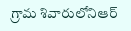గ్రామ శివారులోనిఆర్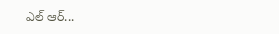ఎల్ ఆర్...